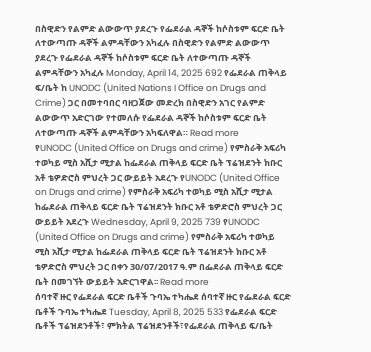በስዊድን የልምድ ልውውጥ ያደረጉ የፌደራል ዳኞች ከሶስቱም ፍርድ ቤት ለተውጣጡ ዳኞች ልምዳቸውን አካፈሉ በስዊድን የልምድ ልውውጥ ያደረጉ የፌደራል ዳኞች ከሶስቱም ፍርድ ቤት ለተውጣጡ ዳኞች ልምዳቸውን አካፈሉ Monday, April 14, 2025 692 የፌደራል ጠቅላይ ፍ/ቤት ከ UNODC (United Nations I Office on Drugs and Crime) ጋር በመተባበር ባዘጋጀው መድረክ በስዊድን አገር የልምድ ልውውጥ አድርገው የተመለሱ የፌደራል ዳኞች ከሶስቱም ፍርድ ቤት ለተውጣጡ ዳኞች ልምዳቸውን አካፍለዋል። Read more
የUNODC (United Office on Drugs and crime) የምስራቅ አፍሪካ ተወካይ ሚስ አሺታ ሚታል ከፌደራል ጠቅላይ ፍርድ ቤት ፕሬዝደንት ክቡር አቶ ቴዎድሮስ ምህረት ጋር ውይይት አደረጉ የUNODC (United Office on Drugs and crime) የምስራቅ አፍሪካ ተወካይ ሚስ አሺታ ሚታል ከፌደራል ጠቅላይ ፍርድ ቤት ፕሬዝደንት ክቡር አቶ ቴዎድሮስ ምህረት ጋር ውይይት አደረጉ Wednesday, April 9, 2025 739 የUNODC (United Office on Drugs and crime) የምስራቅ አፍሪካ ተወካይ ሚስ አሺታ ሚታል ከፌደራል ጠቅላይ ፍርድ ቤት ፕሬዝደንት ክቡር አቶ ቴዎድሮስ ምህረት ጋር በቀን 30/07/2017 ዓ.ም በፌደራል ጠቅላይ ፍርድ ቤት በመገኘት ውይይት አድርገዋል፡፡ Read more
ሰባተኛ ዙር የፌደራል ፍርድ ቤቶች ጉባኤ ተካሔደ ሰባተኛ ዙር የፌደራል ፍርድ ቤቶች ጉባኤ ተካሔደ Tuesday, April 8, 2025 533 የፌደራል ፍርድ ቤቶች ፕሬዝደንቶች፣ ምክትል ፕሬዝደንቶች፣የፌደራል ጠቅላይ ፍ/ቤት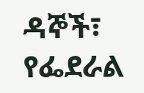ዳኞች፣ የፌደራል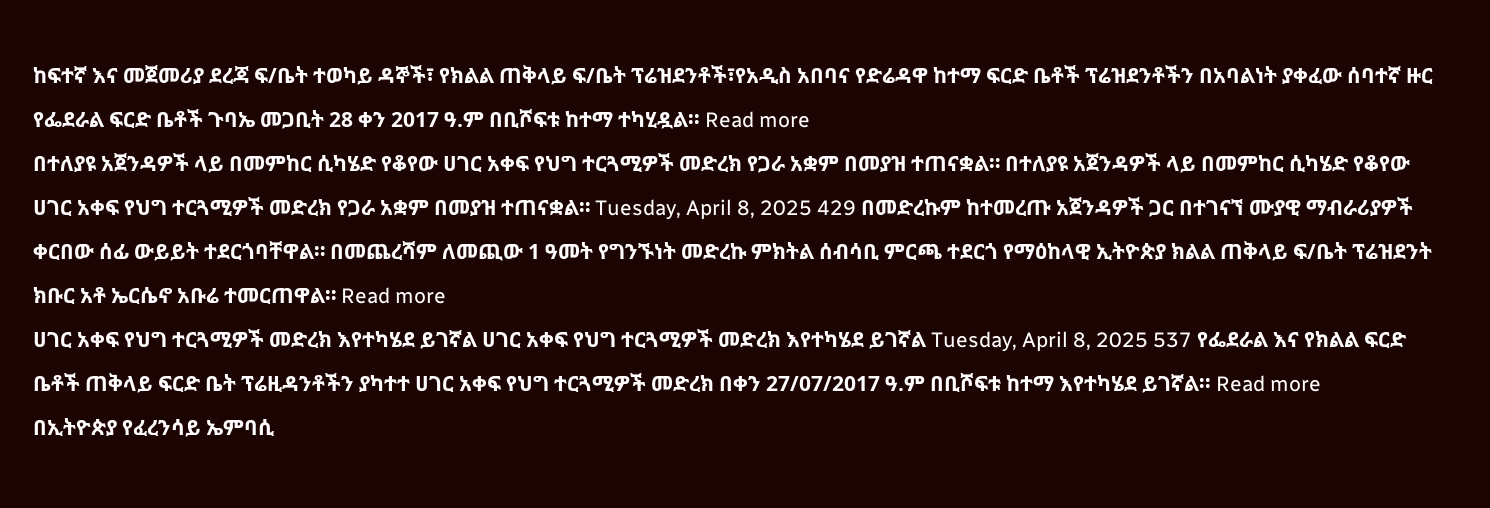ከፍተኛ እና መጀመሪያ ደረጃ ፍ/ቤት ተወካይ ዳኞች፣ የክልል ጠቅላይ ፍ/ቤት ፕሬዝደንቶች፣የአዲስ አበባና የድሬዳዋ ከተማ ፍርድ ቤቶች ፕሬዝደንቶችን በአባልነት ያቀፈው ሰባተኛ ዙር የፌደራል ፍርድ ቤቶች ጉባኤ መጋቢት 28 ቀን 2017 ዓ.ም በቢሾፍቱ ከተማ ተካሂዷል፡፡ Read more
በተለያዩ አጀንዳዎች ላይ በመምከር ሲካሄድ የቆየው ሀገር አቀፍ የህግ ተርጓሚዎች መድረክ የጋራ አቋም በመያዝ ተጠናቋል። በተለያዩ አጀንዳዎች ላይ በመምከር ሲካሄድ የቆየው ሀገር አቀፍ የህግ ተርጓሚዎች መድረክ የጋራ አቋም በመያዝ ተጠናቋል። Tuesday, April 8, 2025 429 በመድረኩም ከተመረጡ አጀንዳዎች ጋር በተገናኘ ሙያዊ ማብራሪያዎች ቀርበው ሰፊ ውይይት ተደርጎባቸዋል። በመጨረሻም ለመጪው 1 ዓመት የግንኙነት መድረኩ ምክትል ሰብሳቢ ምርጫ ተደርጎ የማዕከላዊ ኢትዮጵያ ክልል ጠቅላይ ፍ/ቤት ፕሬዝደንት ክቡር አቶ ኤርሴኖ አቡሬ ተመርጠዋል። Read more
ሀገር አቀፍ የህግ ተርጓሚዎች መድረክ እየተካሄደ ይገኛል ሀገር አቀፍ የህግ ተርጓሚዎች መድረክ እየተካሄደ ይገኛል Tuesday, April 8, 2025 537 የፌደራል እና የክልል ፍርድ ቤቶች ጠቅላይ ፍርድ ቤት ፕሬዚዳንቶችን ያካተተ ሀገር አቀፍ የህግ ተርጓሚዎች መድረክ በቀን 27/07/2017 ዓ.ም በቢሾፍቱ ከተማ እየተካሄደ ይገኛል፡፡ Read more
በኢትዮጵያ የፈረንሳይ ኤምባሲ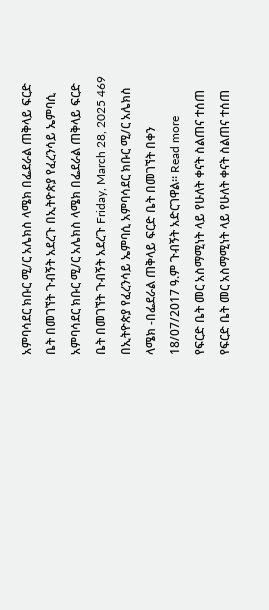አምባሳደር ክቡር ሚ/ር አሌክስ ላሜክ በፌደራል ጠቅላይ ፍርድ ቤት በመገኘት ጉብኝት አደረጉ በኢትዮጵያ የፈረንሳይ ኤምባሲ አምባሳደር ክቡር ሚ/ር አሌክስ ላሜክ በፌደራል ጠቅላይ ፍርድ ቤት በመገኘት ጉብኝት አደረጉ Friday, March 28, 2025 469 በኢትዮጵያ የፈረንሳይ ኤምባሲ አምባሳደር ክቡር ሚ/ር አሌክስ ላሜክ -በፌደራል ጠቅላይ ፍርድ ቤት በመገኘት በቀን 18/07/2017 ዓ.ም ጉብኝት አድርገዋል። Read more
የፍርድ ቤት መር አስማሚነት ላይ የሁለት ቀናት ስልጠና ተሰጠ የፍርድ ቤት መር አስማሚነት ላይ የሁለት ቀናት ስልጠና ተሰጠ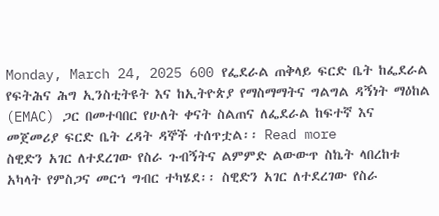Monday, March 24, 2025 600 የፌደራል ጠቅላይ ፍርድ ቤት ከፌደራል የፍትሕና ሕግ ኢንስቲትዩት እና ከኢትዮጵያ የማስማማትና ግልግል ዳኝነት ማዕከል (EMAC) ጋር በመተባበር የሁለት ቀናት ስልጠና ለፌደራል ከፍተኛ እና መጀመሪያ ፍርድ ቤት ረዳት ዳኞች ተሰጥቷል፡፡ Read more
ስዊድን አገር ለተደረገው የስራ ጉብኝትና ልምምድ ልውውጥ ስኬት ላበረከቱ አካላት የምስጋና መርኀ ግብር ተካሄደ፡፡ ስዊድን አገር ለተደረገው የስራ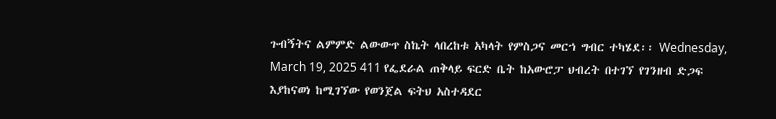ጉብኝትና ልምምድ ልውውጥ ስኬት ላበረከቱ አካላት የምስጋና መርኀ ግብር ተካሄደ፡፡ Wednesday, March 19, 2025 411 የፌደራል ጠቅላይ ፍርድ ቤት ከአውሮፓ ህብረት በተገኘ የገንዘብ ድጋፍ እያከናወነ ከሚገኘው የወንጀል ፍትህ አስተዳደር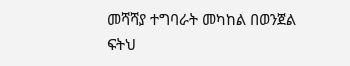መሻሻያ ተግባራት መካከል በወንጀል ፍትህ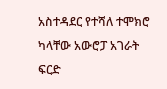አስተዳደር የተሻለ ተሞክሮ ካላቸው አውሮፓ አገራት ፍርድ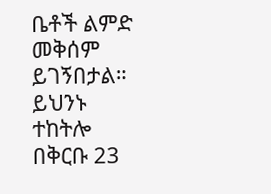ቤቶች ልምድ መቅሰም ይገኝበታል። ይህንኑ ተከትሎ በቅርቡ 23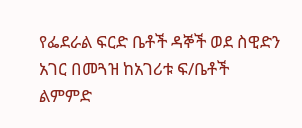የፌደራል ፍርድ ቤቶች ዳኞች ወደ ስዊድን አገር በመጓዝ ከአገሪቱ ፍ/ቤቶች ልምምድ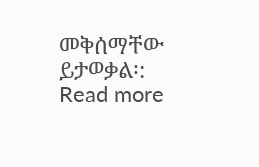መቅሰማቸው ይታወቃል፡: Read more